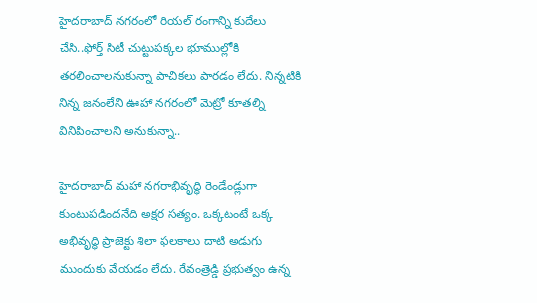హైదరాబాద్ నగరంలో రియల్ రంగాన్ని కుదేలు చేసి..ఫోర్త్ సిటీ చుట్టుపక్కల భూముల్లోకి తరలించాలనుకున్నా పాచికలు పారడం లేదు. నిన్నటికి నిన్న జనంలేని ఊహా నగరంలో మెట్రో కూతల్ని వినిపించాలని అనుకున్నా..

హైదరాబాద్ మహా నగరాభివృద్ధి రెండేండ్లుగా కుంటుపడిందనేది అక్షర సత్యం. ఒక్కటంటే ఒక్క అభివృద్ధి ప్రాజెక్టు శిలా ఫలకాలు దాటి అడుగు ముందుకు వేయడం లేదు. రేవంత్రెడ్డి ప్రభుత్వం ఉన్న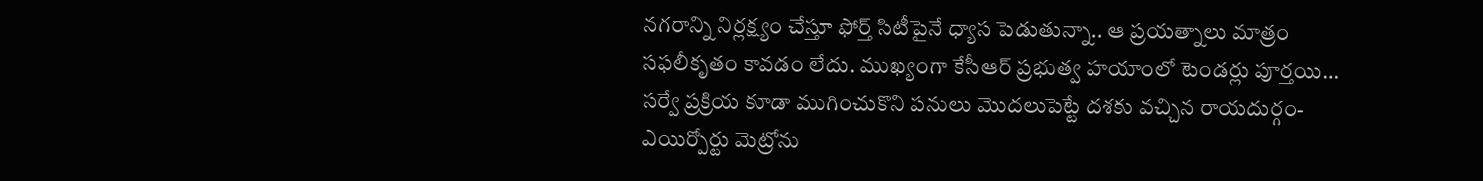నగరాన్ని నిర్లక్ష్యం చేస్తూ ఫోర్త్ సిటీపైనే ధ్యాస పెడుతున్నా.. ఆ ప్రయత్నాలు మాత్రం సఫలీకృతం కావడం లేదు. ముఖ్యంగా కేసీఆర్ ప్రభుత్వ హయాంలో టెండర్లు పూర్తయి… సర్వే ప్రక్రియ కూడా ముగించుకొని పనులు మొదలుపెట్టే దశకు వచ్చిన రాయదుర్గం-ఎయిర్పోర్టు మెట్రోను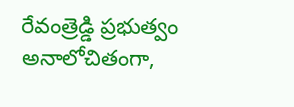రేవంత్రెడ్డి ప్రభుత్వం అనాలోచితంగా,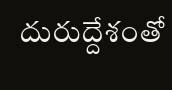దురుద్దేశంతో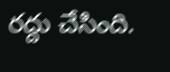రద్దు చేసింది.